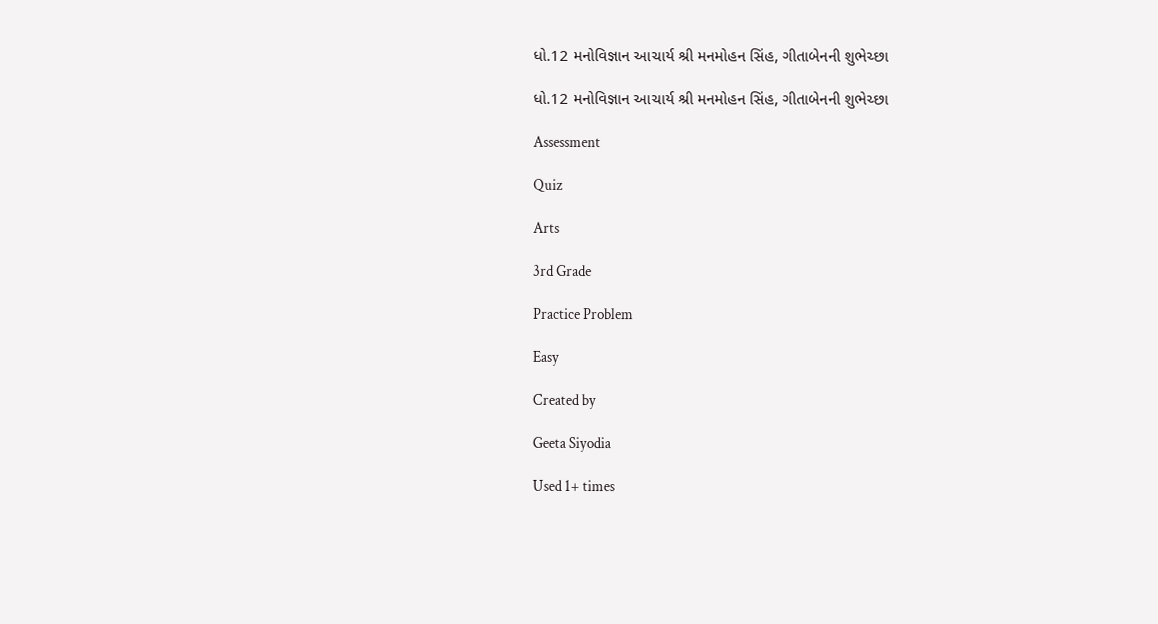ધો.12 મનોવિજ્ઞાન આચાર્ય શ્રી મનમોહન સિંહ, ગીતાબેનની શુભેચ્છા

ધો.12 મનોવિજ્ઞાન આચાર્ય શ્રી મનમોહન સિંહ, ગીતાબેનની શુભેચ્છા

Assessment

Quiz

Arts

3rd Grade

Practice Problem

Easy

Created by

Geeta Siyodia

Used 1+ times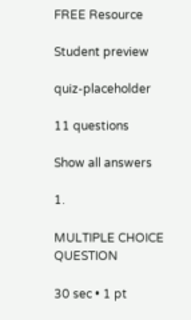FREE Resource

Student preview

quiz-placeholder

11 questions

Show all answers

1.

MULTIPLE CHOICE QUESTION

30 sec • 1 pt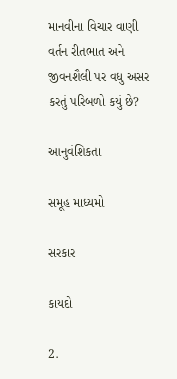માનવીના વિચાર વાણી વર્તન રીતભાત અને જીવનશૈલી પર વધુ અસર કરતું પરિબળો કયું છે?

આનુવંશિકતા

સમૂહ માધ્યમો

સરકાર

કાયદો

2.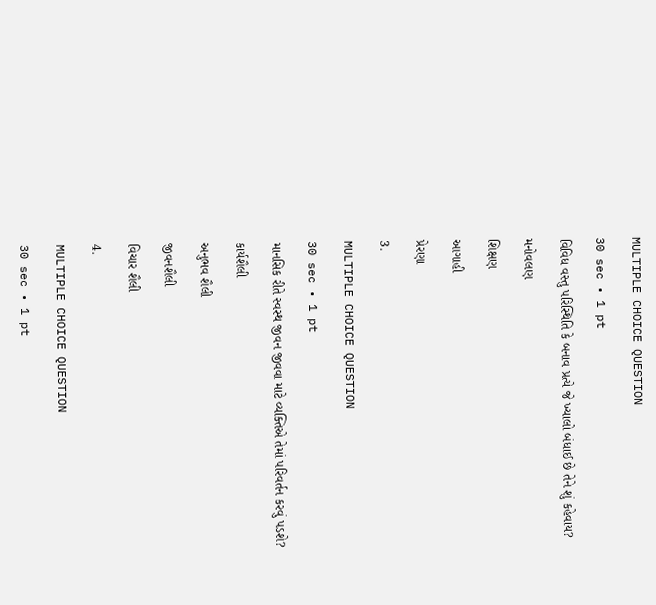MULTIPLE CHOICE QUESTION

30 sec • 1 pt

વિવિધ વસ્તુ પરિસ્થિતિ કે બનાવ પ્રત્યે જે ખ્યાલો બંધાઈ છે તેને શું કહેવાય?

મનોવલણ

શિક્ષણ

આગાહી

પ્રેરણા

3.

MULTIPLE CHOICE QUESTION

30 sec • 1 pt

માનસિક રીતે સ્વસ્થ જીવન જીવવા માટે વ્યક્તિએ તેમાં પરિવર્તન કરવું પડશે?

કાર્યશૈલી

અનુભવ શૈલી

જીવનશૈલી

વિચાર શૈલી

4.

MULTIPLE CHOICE QUESTION

30 sec • 1 pt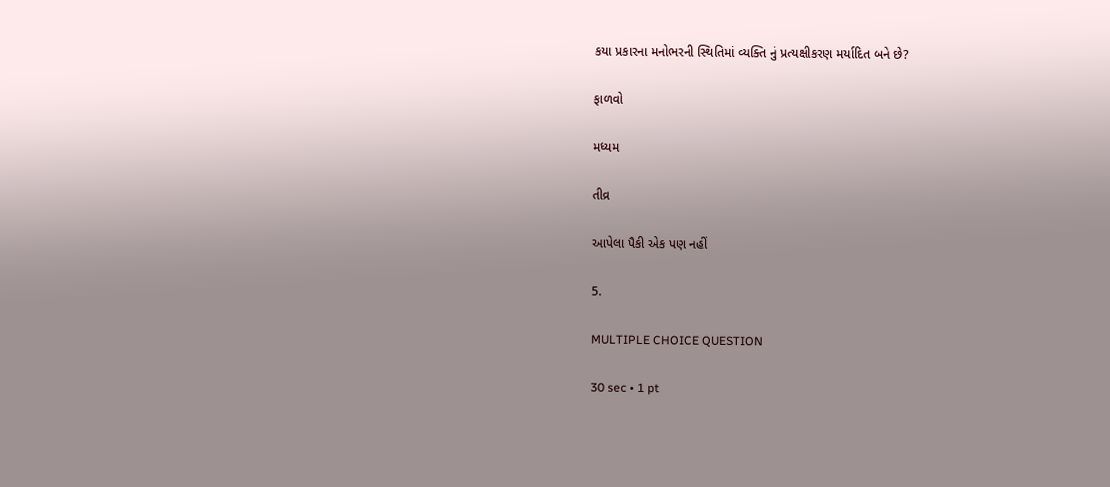કયા પ્રકારના મનોભરની સ્થિતિમાં વ્યક્તિ નું પ્રત્યક્ષીકરણ મર્યાદિત બને છે?

ફાળવો

મધ્યમ

તીવ્ર

આપેલા પૈકી એક પણ નહીં

5.

MULTIPLE CHOICE QUESTION

30 sec • 1 pt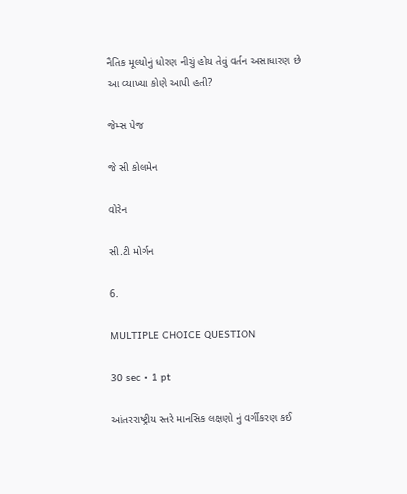નૈતિક મૂલ્યોનું ધોરણ નીચું હોય તેવું વર્તન અસાધારણ છે આ વ્યાખ્યા કોણે આપી હતી?

જેમ્સ પેજ

જે સી કોલમેન

વોરેન

સી.ટી મોર્ગન

6.

MULTIPLE CHOICE QUESTION

30 sec • 1 pt

આંતરરાષ્ટ્રીય સ્તરે માનસિક લક્ષણો નું વર્ગીકરણ કઈ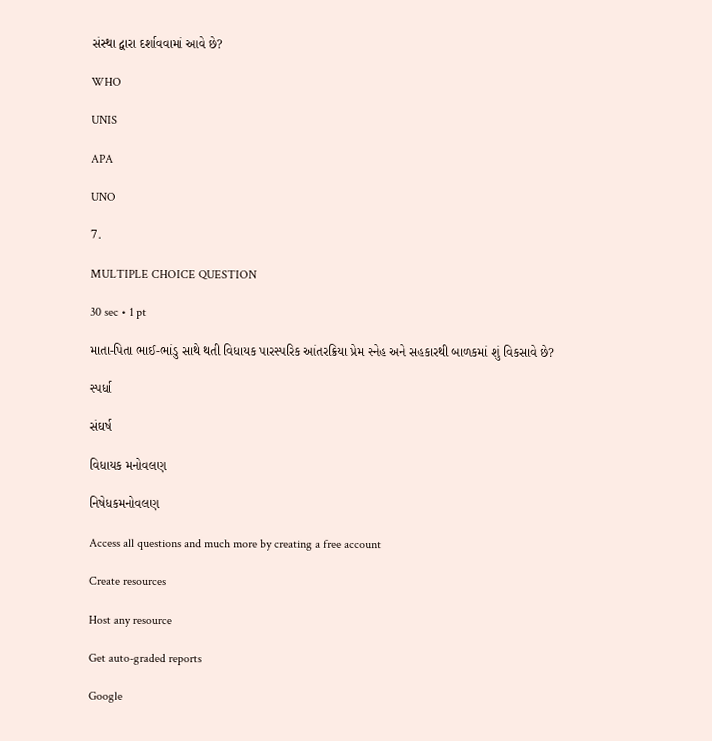સંસ્થા દ્વારા દર્શાવવામાં આવે છે?

WHO

UNIS

APA

UNO

7.

MULTIPLE CHOICE QUESTION

30 sec • 1 pt

માતા-પિતા ભાઈ-ભાંડુ સાથે થતી વિધાયક પારસ્પરિક આંતરક્રિયા પ્રેમ સ્નેહ અને સહકારથી બાળકમાં શું વિકસાવે છે?

સ્પર્ધા

સંઘર્ષ

વિધાયક મનોવલણ

નિષેધકમનોવલણ

Access all questions and much more by creating a free account

Create resources

Host any resource

Get auto-graded reports

Google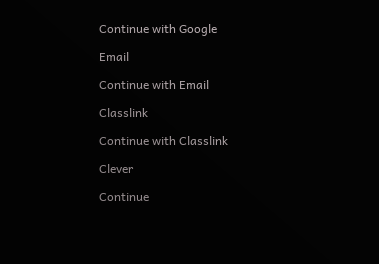Continue with Google

Email

Continue with Email

Classlink

Continue with Classlink

Clever

Continue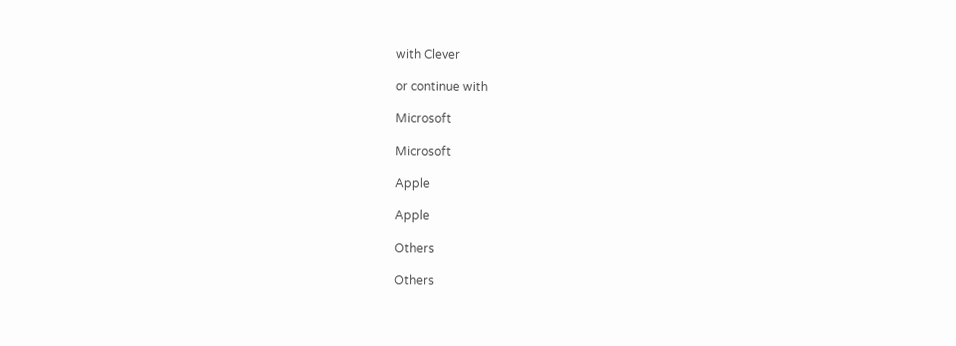with Clever

or continue with

Microsoft

Microsoft

Apple

Apple

Others

Others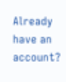Already have an account?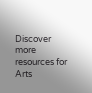Discover more resources for Arts